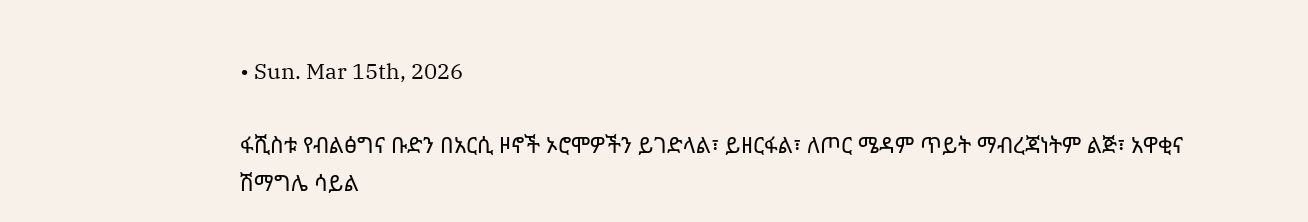• Sun. Mar 15th, 2026

ፋሺስቱ የብልፅግና ቡድን በአርሲ ዞኖች ኦሮሞዎችን ይገድላል፣ ይዘርፋል፣ ለጦር ሜዳም ጥይት ማብረጃነትም ልጅ፣ አዋቂና ሽማግሌ ሳይል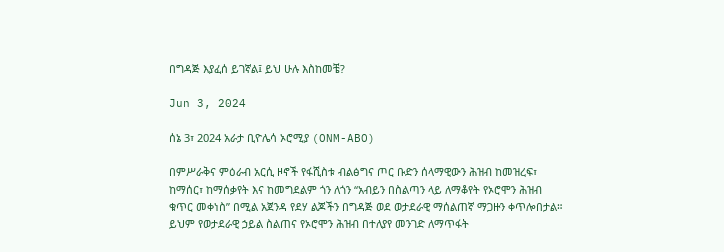በግዳጅ እያፈሰ ይገኛል፤ ይህ ሁሉ እስከመቼ?

Jun 3, 2024

ሰኔ 3፣ 2024 አራታ ቢዮሌሳ ኦሮሚያ (ONM-ABO)

በምሥራቅና ምዕራብ አርሲ ዞኖች የፋሺስቱ ብልፅግና ጦር ቡድን ሰላማዊውን ሕዝብ ከመዝረፍ፣ ከማሰር፣ ከማሰቃየት እና ከመግደልም ጎን ለጎን “አብይን በስልጣን ላይ ለማቆየት የኦሮሞን ሕዝብ ቁጥር መቀነስ” በሚል አጀንዳ የደሃ ልጆችን በግዳጅ ወደ ወታደራዊ ማሰልጠኛ ማጋዙን ቀጥሎበታል። ይህም የወታደራዊ ኃይል ስልጠና የኦሮሞን ሕዝብ በተለያየ መንገድ ለማጥፋት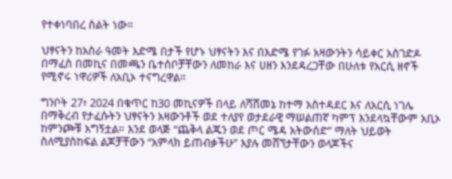የተቀነባበረ ስልት ነው።

ህፃናትን ከአስራ ዓመት እድሜ በታች የሆኑ ህፃናትን እና በእድሜ የገፉ አዛውንትን ሳይቀር አስገድዶ በማፈስ በመኪና በመጫን ቤተሰቦቻቸውን ለመከራ እና ሀዘን እንደዳረጋቸው በሁለቱ የአርሲ ዘኖች የሚኖሩ ነዋሪዎች ለአቢኦ ተናግረዋል።

ግንቦት 27፣ 2024 በቁጥር ከ30 መኪናዎች በላይ ለሻሸመኔ ከተማ አስተዳደር እና ለአርሲ ነገሌ በማቅረብ የታፈሱትን ህፃናትን አዛውንቶች ወደ ተለያየ ወታደራዊ ማሠልጠኛ ካምፕ እንደላኳቸውም አቢኦ ከምንጮቹ አግኝቷል። እንደ ወላጅ “ጨቅላ ልጁን ወደ ጦር ሜዳ አትውሰድ” ማለት ህይወት ስለሚያስከፍል ልጆቻቸውን “አምላክ ይጠብቃችሁ” እያሉ መሸኘታቸውን ወላጆችና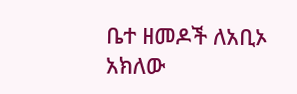ቤተ ዘመዶች ለአቢኦ አክለው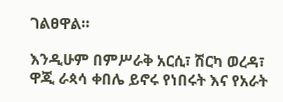ገልፀዋል።

እንዲሁም በምሥራቅ አርሲ፣ ሽርካ ወረዳ፣ ዋጂ ራጳሳ ቀበሌ ይኖሩ የነበሩት እና የአራት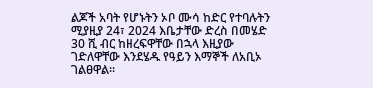ልጆች አባት የሆኑትን ኦቦ ሙሳ ከድር የተባሉትን ሚያዚያ 24፣ 2024 እቤታቸው ድረስ በመሄድ 30 ሺ ብር ከዘረፍዋቸው በኋላ እዚያው ገድለዋቸው እንደሄዱ የዓይን እማኞች ለአቢኦ ገልፀዋል።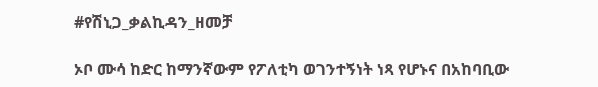#የሽኒጋ_ቃልኪዳን_ዘመቻ

ኦቦ ሙሳ ከድር ከማንኛውም የፖለቲካ ወገንተኝነት ነጻ የሆኑና በአከባቢው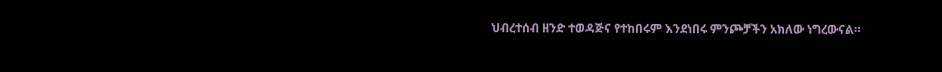ህብረተሰብ ዘንድ ተወዳጅና የተከበሩም እንደነበሩ ምንጮቻችን አክለው ነግረውናል።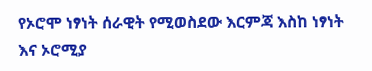የኦሮሞ ነፃነት ሰራዊት የሚወስደው እርምጃ እስከ ነፃነት እና ኦሮሚያ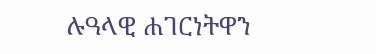ሉዓላዊ ሐገርነትዋን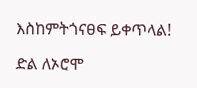እስከምትጎናፀፍ ይቀጥላል!

ድል ለኦሮሞ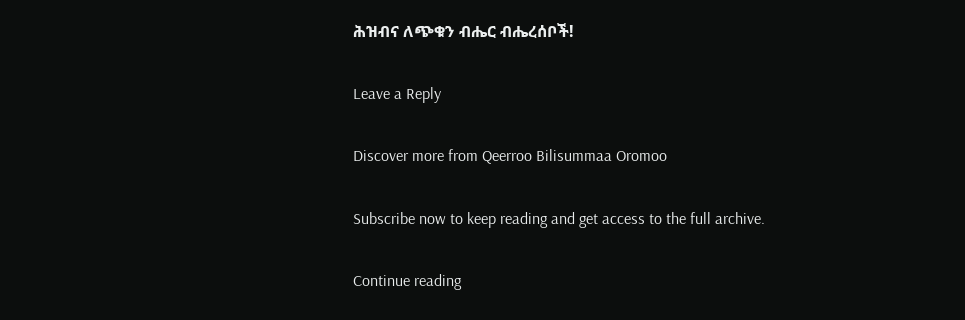ሕዝብና ለጭቁን ብሔር ብሔረሰቦች!

Leave a Reply

Discover more from Qeerroo Bilisummaa Oromoo

Subscribe now to keep reading and get access to the full archive.

Continue reading